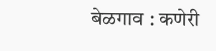बेळगाव : कणेरी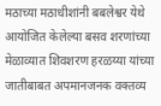मठाच्या मठाधीशांनी बबलेश्वर येथे आयोजित केलेल्या बसव शरणांच्या मेळाव्यात शिवशरण हरळय्या यांच्या जातीबाबत अपमानजनक वक्तव्य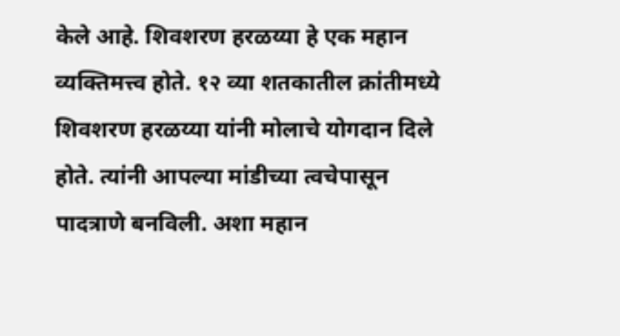केले आहे. शिवशरण हरळय्या हे एक महान व्यक्तिमत्त्व होते. १२ व्या शतकातील क्रांतीमध्ये शिवशरण हरळय्या यांनी मोलाचे योगदान दिले होते. त्यांनी आपल्या मांडीच्या त्वचेपासून पादत्राणे बनविली. अशा महान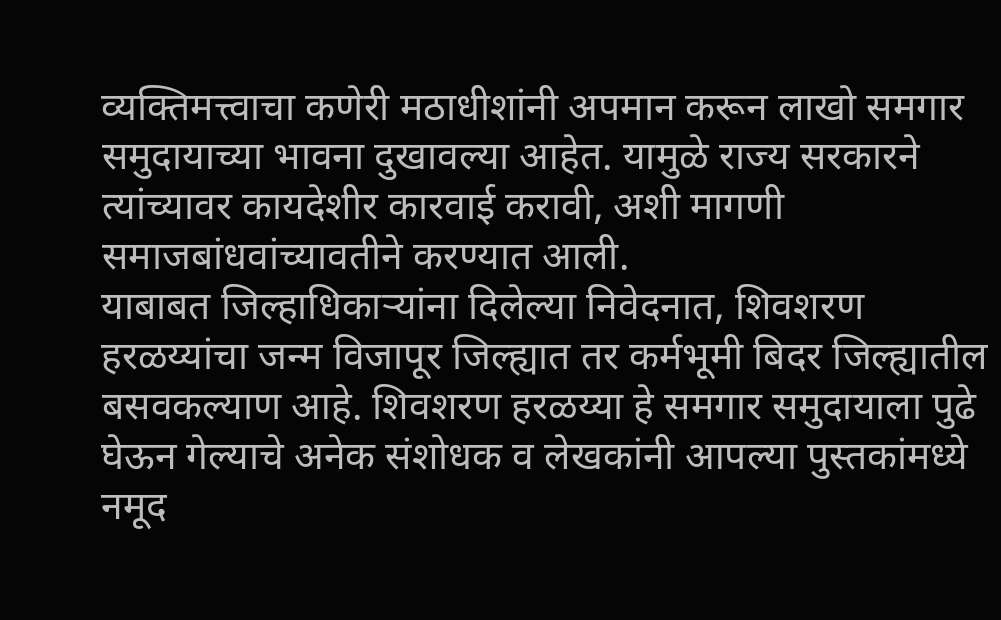व्यक्तिमत्त्वाचा कणेरी मठाधीशांनी अपमान करून लाखो समगार समुदायाच्या भावना दुखावल्या आहेत. यामुळे राज्य सरकारने त्यांच्यावर कायदेशीर कारवाई करावी, अशी मागणी समाजबांधवांच्यावतीने करण्यात आली.
याबाबत जिल्हाधिकाऱ्यांना दिलेल्या निवेदनात, शिवशरण हरळय्यांचा जन्म विजापूर जिल्ह्यात तर कर्मभूमी बिदर जिल्ह्यातील बसवकल्याण आहे. शिवशरण हरळय्या हे समगार समुदायाला पुढे घेऊन गेल्याचे अनेक संशोधक व लेखकांनी आपल्या पुस्तकांमध्ये नमूद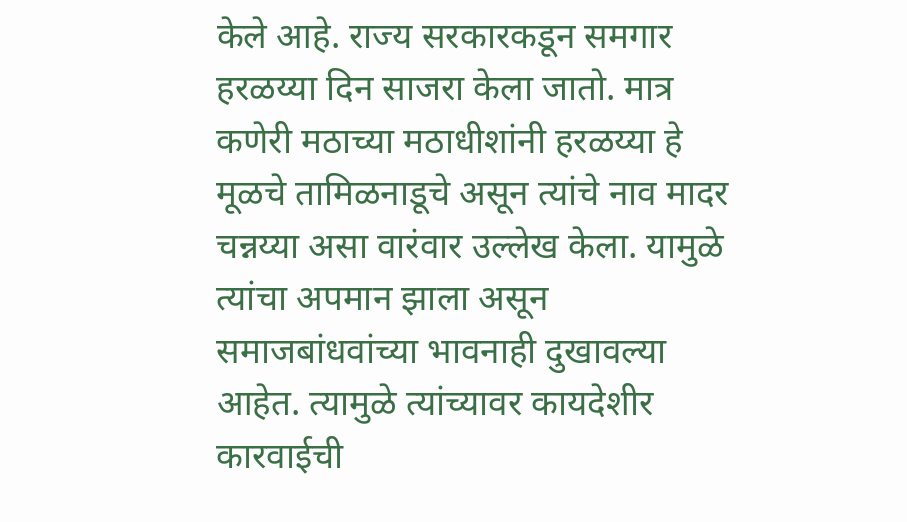केले आहे. राज्य सरकारकडून समगार हरळय्या दिन साजरा केला जातो. मात्र कणेरी मठाच्या मठाधीशांनी हरळय्या हे मूळचे तामिळनाडूचे असून त्यांचे नाव मादर चन्नय्या असा वारंवार उल्लेख केला. यामुळे त्यांचा अपमान झाला असून समाजबांधवांच्या भावनाही दुखावल्या आहेत. त्यामुळे त्यांच्यावर कायदेशीर कारवाईची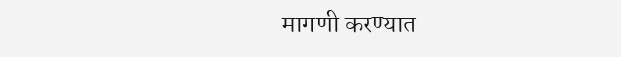मागणी करण्यात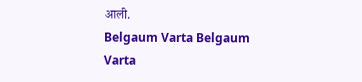आली.
Belgaum Varta Belgaum Varta